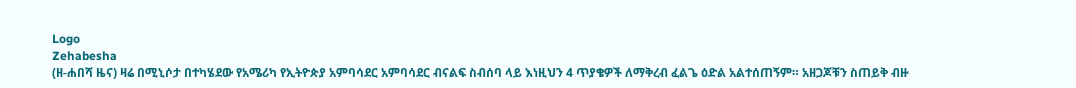Logo
Zehabesha
(ዘ-ሐበሻ ዜና) ዛሬ በሚኒሶታ በተካሄደው የአሜሪካ የኢትዮጵያ አምባሳደር አምባሳደር ብናልፍ ስብሰባ ላይ እነዚህን 4 ጥያቄዎች ለማቅረብ ፈልጌ ዕድል አልተሰጠኝም። አዘጋጆቹን ስጠይቅ ብዙ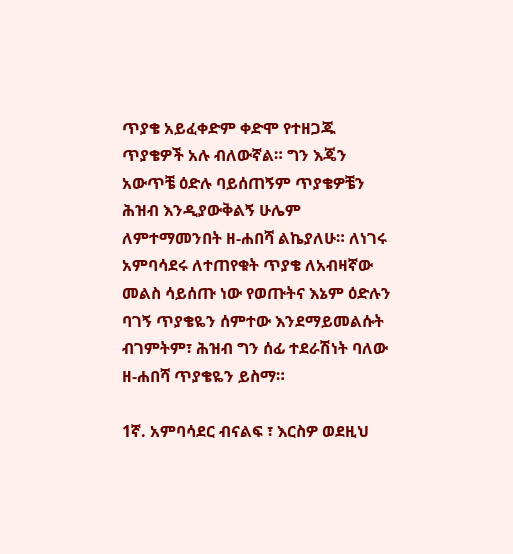ጥያቄ አይፈቀድም ቀድሞ የተዘጋጁ ጥያቄዎች አሉ ብለውኛል። ግን እጄን አውጥቼ ዕድሉ ባይሰጠኝም ጥያቄዎቼን ሕዝብ እንዲያውቅልኝ ሁሌም ለምተማመንበት ዘ-ሐበሻ ልኬያለሁ። ለነገሩ አምባሳደሩ ለተጠየቁት ጥያቄ ለአብዛኛው መልስ ሳይሰጡ ነው የወጡትና እኔም ዕድሉን ባገኝ ጥያቄዬን ሰምተው እንደማይመልሱት ብገምትም፣ ሕዝብ ግን ሰፊ ተደራሽነት ባለው ዘ-ሐበሻ ጥያቄዬን ይስማ።

1ኛ. አምባሳደር ብናልፍ ፣ እርስዎ ወደዚህ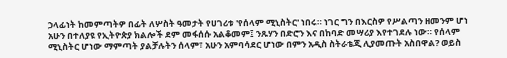ኃላፊነት ከመምጣትዎ በፊት ለሦስት ዓመታት የሀገሪቱ 'የሰላም ሚኒስትር' ነበሩ። ነገር ግን በእርስዎ የሥልጣን ዘመንም ሆነ አሁን በተለያዩ የኢትዮጵያ ክልሎች ደም መፋሰሱ አልቆመም፤ ንጹሃን በድሮን እና በከባድ መሣሪያ እየተገደሉ ነው። የሰላም ሚኒስትር ሆነው ማምጣት ያልቻሉትን ሰላም፣ አሁን አምባሳደር ሆነው በምን አዲስ ስትራቴጂ ሊያመጡት አስበዋል? ወይስ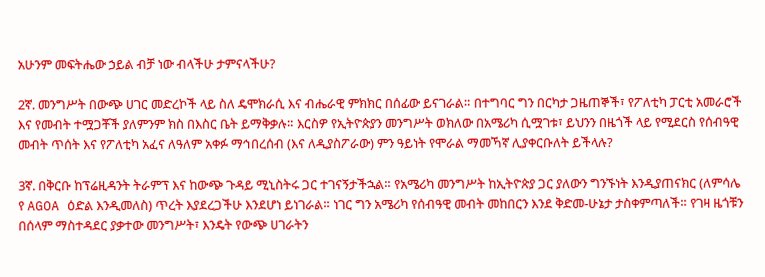አሁንም መፍትሔው ኃይል ብቻ ነው ብላችሁ ታምናላችሁ?

2ኛ. መንግሥት በውጭ ሀገር መድረኮች ላይ ስለ ዴሞክራሲ እና ብሔራዊ ምክክር በሰፊው ይናገራል። በተግባር ግን በርካታ ጋዜጠኞች፣ የፖለቲካ ፓርቲ አመራሮች እና የመብት ተሟጋቾች ያለምንም ክስ በእስር ቤት ይማቅቃሉ። እርስዎ የኢትዮጵያን መንግሥት ወክለው በአሜሪካ ሲሟገቱ፣ ይህንን በዜጎች ላይ የሚደርስ የሰብዓዊ መብት ጥሰት እና የፖለቲካ አፈና ለዓለም አቀፉ ማኅበረሰብ (እና ለዲያስፖራው) ምን ዓይነት የሞራል ማመኻኛ ሊያቀርቡለት ይችላሉ?

3ኛ. በቅርቡ ከፕሬዚዳንት ትራምፕ እና ከውጭ ጉዳይ ሚኒስትሩ ጋር ተገናኝታችኋል። የአሜሪካ መንግሥት ከኢትዮጵያ ጋር ያለውን ግንኙነት እንዲያጠናክር (ለምሳሌ የ AGOA ዕድል እንዲመለስ) ጥረት እያደረጋችሁ እንደሆነ ይነገራል። ነገር ግን አሜሪካ የሰብዓዊ መብት መከበርን እንደ ቅድመ-ሁኔታ ታስቀምጣለች። የገዛ ዜጎቹን በሰላም ማስተዳደር ያቃተው መንግሥት፣ እንዴት የውጭ ሀገራትን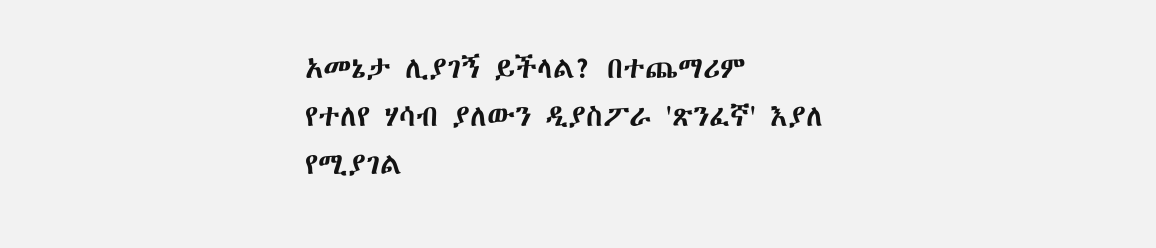አመኔታ ሊያገኝ ይችላል? በተጨማሪም የተለየ ሃሳብ ያለውን ዲያስፖራ 'ጽንፈኛ' እያለ የሚያገል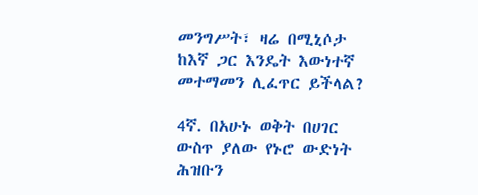መንግሥት፣ ዛሬ በሚኒሶታ ከእኛ ጋር እንዴት እውነተኛ መተማመን ሊፈጥር ይችላል?

4ኛ. በአሁኑ ወቅት በሀገር ውስጥ ያለው የኑሮ ውድነት ሕዝቡን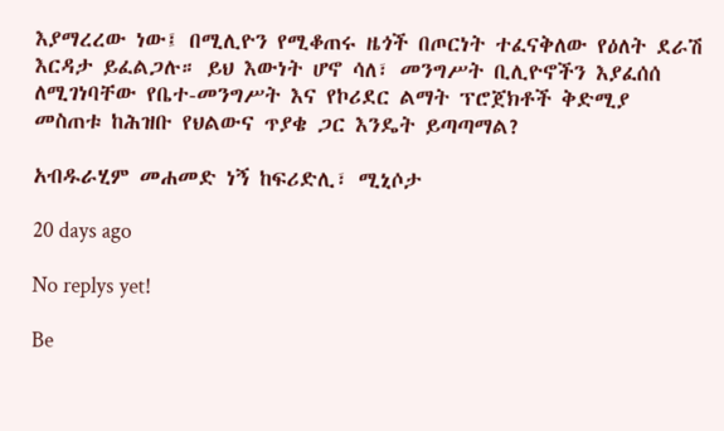እያማረረው ነው፤ በሚሊዮን የሚቆጠሩ ዜጎች በጦርነት ተፈናቅለው የዕለት ደራሽ እርዳታ ይፈልጋሉ። ይህ እውነት ሆኖ ሳለ፣ መንግሥት ቢሊዮኖችን እያፈሰሰ ለሚገነባቸው የቤተ-መንግሥት እና የኮሪደር ልማት ፕሮጀክቶች ቅድሚያ መስጠቱ ከሕዝቡ የህልውና ጥያቄ ጋር እንዴት ይጣጣማል?

አብዱራሂም መሐመድ ነኝ ከፍሪድሊ፣ ሚኒሶታ

20 days ago

No replys yet!

Be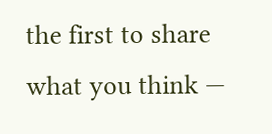the first to share what you think —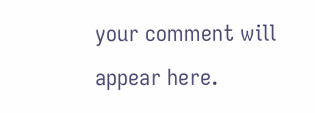your comment will appear here.